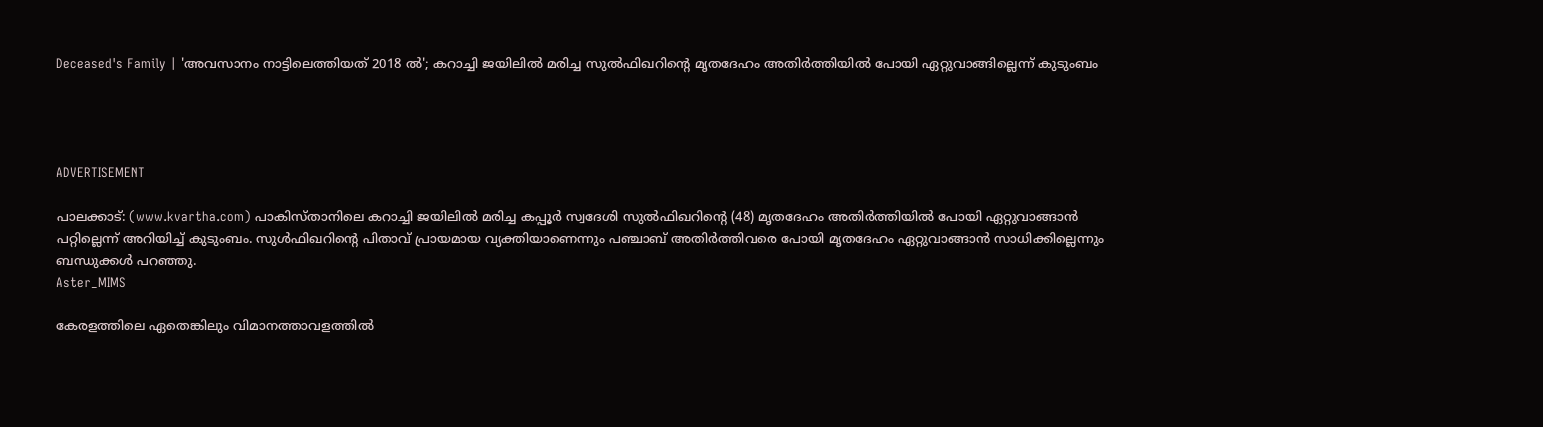Deceased's Family | 'അവസാനം നാട്ടിലെത്തിയത് 2018 ല്‍'; കറാച്ചി ജയിലില്‍ മരിച്ച സുല്‍ഫിഖറിന്റെ മൃതദേഹം അതിര്‍ത്തിയില്‍ പോയി ഏറ്റുവാങ്ങില്ലെന്ന് കുടുംബം




ADVERTISEMENT

പാലക്കാട്: (www.kvartha.com) പാകിസ്താനിലെ കറാച്ചി ജയിലില്‍ മരിച്ച കപ്പൂര്‍ സ്വദേശി സുല്‍ഫിഖറിന്റെ (48) മൃതദേഹം അതിര്‍ത്തിയില്‍ പോയി ഏറ്റുവാങ്ങാന്‍ പറ്റില്ലെന്ന് അറിയിച്ച് കുടുംബം. സുള്‍ഫിഖറിന്റെ പിതാവ് പ്രായമായ വ്യക്തിയാണെന്നും പഞ്ചാബ് അതിര്‍ത്തിവരെ പോയി മൃതദേഹം ഏറ്റുവാങ്ങാന്‍ സാധിക്കില്ലെന്നും ബന്ധുക്കള്‍ പറഞ്ഞു.
Aster_MIMS

കേരളത്തിലെ ഏതെങ്കിലും വിമാനത്താവളത്തില്‍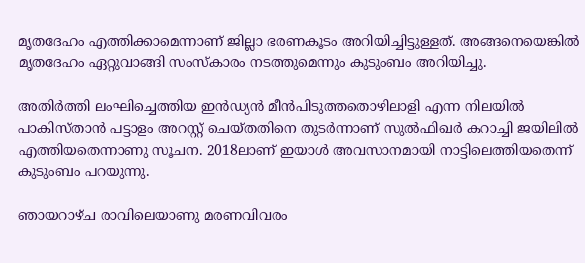മൃതദേഹം എത്തിക്കാമെന്നാണ് ജില്ലാ ഭരണകൂടം അറിയിച്ചിട്ടുള്ളത്. അങ്ങനെയെങ്കില്‍ മൃതദേഹം ഏറ്റുവാങ്ങി സംസ്‌കാരം നടത്തുമെന്നും കുടുംബം അറിയിച്ചു.

അതിര്‍ത്തി ലംഘിച്ചെത്തിയ ഇന്‍ഡ്യന്‍ മീന്‍പിടുത്തതൊഴിലാളി എന്ന നിലയില്‍ പാകിസ്താന്‍ പട്ടാളം അറസ്റ്റ് ചെയ്തതിനെ തുടര്‍ന്നാണ് സുല്‍ഫിഖര്‍ കറാച്ചി ജയിലില്‍ എത്തിയതെന്നാണു സൂചന. 2018ലാണ് ഇയാള്‍ അവസാനമായി നാട്ടിലെത്തിയതെന്ന് കുടുംബം പറയുന്നു.

ഞായറാഴ്ച രാവിലെയാണു മരണവിവരം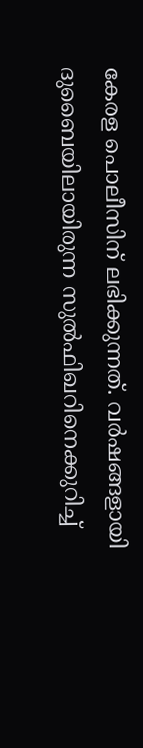കേരള പൊലീസിന് ലഭിക്കുന്നത്. വര്‍ഷങ്ങളായി ദുബൈയിലായിരുന്ന സുല്‍ഫിഖറിനെക്കുറിച്ച്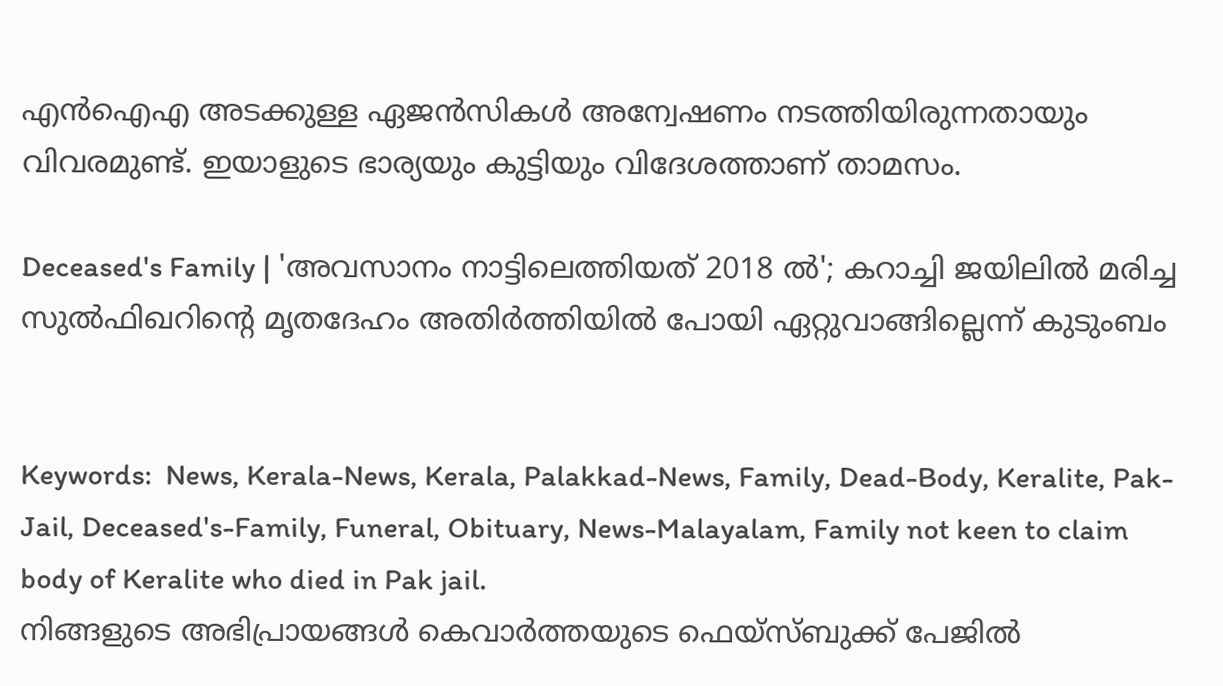എന്‍ഐഎ അടക്കുള്ള ഏജന്‍സികള്‍ അന്വേഷണം നടത്തിയിരുന്നതായും വിവരമുണ്ട്. ഇയാളുടെ ഭാര്യയും കുട്ടിയും വിദേശത്താണ് താമസം.

Deceased's Family | 'അവസാനം നാട്ടിലെത്തിയത് 2018 ല്‍'; കറാച്ചി ജയിലില്‍ മരിച്ച സുല്‍ഫിഖറിന്റെ മൃതദേഹം അതിര്‍ത്തിയില്‍ പോയി ഏറ്റുവാങ്ങില്ലെന്ന് കുടുംബം


Keywords:  News, Kerala-News, Kerala, Palakkad-News, Family, Dead-Body, Keralite, Pak-Jail, Deceased's-Family, Funeral, Obituary, News-Malayalam, Family not keen to claim body of Keralite who died in Pak jail.
നിങ്ങളുടെ അഭിപ്രായങ്ങൾ കെവാർത്തയുടെ ഫെയ്‌സ്‌ബുക്ക് പേജിൽ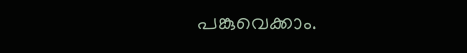പങ്കുവെക്കാം.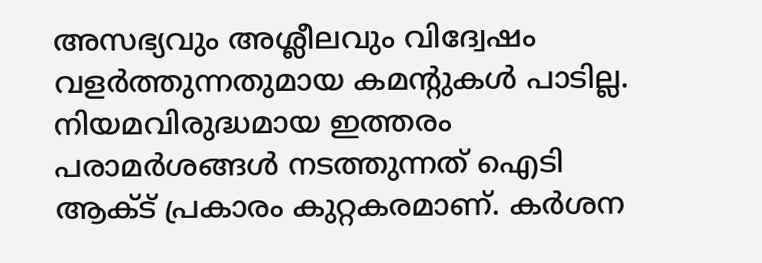അസഭ്യവും അശ്ലീലവും വിദ്വേഷം വളർത്തുന്നതുമായ കമന്റുകൾ പാടില്ല. നിയമവിരുദ്ധമായ ഇത്തരം പരാമർശങ്ങൾ നടത്തുന്നത് ഐടി ആക്ട് പ്രകാരം കുറ്റകരമാണ്. കർശന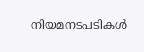നിയമനടപടികൾ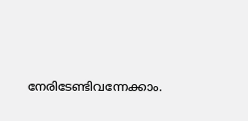നേരിടേണ്ടിവന്നേക്കാം.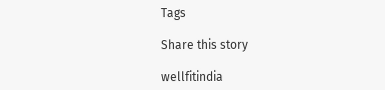Tags

Share this story

wellfitindia